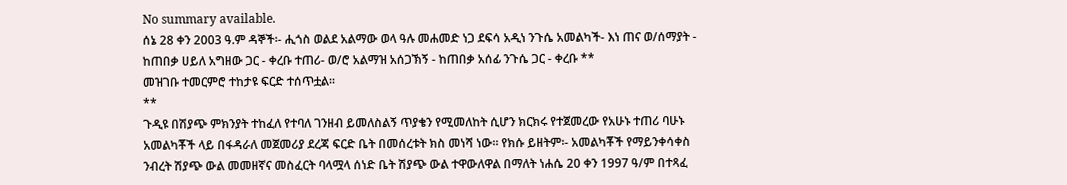No summary available.
ሰኔ 28 ቀን 2003 ዓ.ም ዳኞች፡- ሒጎስ ወልደ አልማው ወላ ዓሉ መሐመድ ነጋ ደፍሳ አዲነ ንጉሴ አመልካች- እነ ጠና ወ/ሰማያት - ከጠበቃ ሀይለ አግዘው ጋር - ቀረቡ ተጠሪ- ወ/ሮ አልማዝ አሰጋኽኝ - ከጠበቃ አሰፊ ንጉሴ ጋር - ቀረቡ **
መዝገቡ ተመርምሮ ተከታዩ ፍርድ ተሰጥቷል።
**
ጉዲዩ በሽያጭ ምክንያት ተከፈለ የተባለ ገንዘብ ይመለስልኝ ጥያቄን የሚመለከት ሲሆን ክርክሩ የተጀመረው የአሁኑ ተጠሪ ባሁኑ አመልካቾች ላይ በፋዳራለ መጀመሪያ ደረጃ ፍርድ ቤት በመሰረቱት ክስ መነሻ ነው። የክሱ ይዘትም፡- አመልካቾች የማይንቀሳቀስ ንብረት ሽያጭ ውል መመዘኛና መስፈርት ባላሟላ ሰነድ ቤት ሽያጭ ውል ተዋውለዋል በማለት ነሐሴ 20 ቀን 1997 ዓ/ም በተጻፈ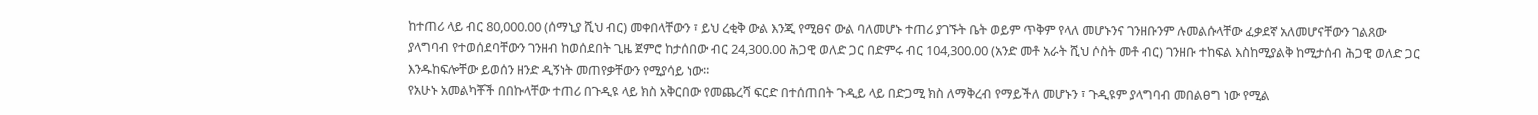ከተጠሪ ላይ ብር 80,000.00 (ሰማኒያ ሺህ ብር) መቀበላቸውን ፣ ይህ ረቂቅ ውል እንጂ የሚፀና ውል ባለመሆኑ ተጠሪ ያገኙት ቤት ወይም ጥቅም የላለ መሆኑንና ገንዘቡንም ሉመልሱላቸው ፈቃደኛ አለመሆናቸውን ገልጸው ያላግባብ የተወሰደባቸውን ገንዘብ ከወሰደበት ጊዜ ጀምሮ ከታሰበው ብር 24,300.00 ሕጋዊ ወለድ ጋር በድምሩ ብር 104,300.00 (አንድ መቶ አራት ሺህ ሶስት መቶ ብር) ገንዘቡ ተከፍል እስከሚያልቅ ከሚታሰብ ሕጋዊ ወለድ ጋር እንዱከፍሎቸው ይወሰን ዘንድ ዲኝነት መጠየቃቸውን የሚያሳይ ነው።
የአሁኑ አመልካቾች በበኩላቸው ተጠሪ በጉዲዩ ላይ ክስ አቅርበው የመጨረሻ ፍርድ በተሰጠበት ጉዲይ ላይ በድጋሚ ክስ ለማቅረብ የማይችለ መሆኑን ፣ ጉዲዩም ያላግባብ መበልፀግ ነው የሚል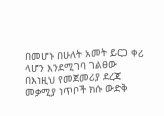በመሆኑ በሁለት አመት ይርጋ ቀሪ ላሆን እንደሚገባ ገልፀው በእነዚህ የመጀመሪያ ደረጃ መቃሚያ ነጥቦች ክሱ ውድቅ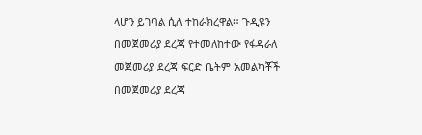ላሆን ይገባል ሲለ ተከራክረዋል። ጉዲዩን በመጀመሪያ ደረጃ የተመለከተው የፋዳራለ መጀመሪያ ደረጃ ፍርድ ቤትም አመልካቾች በመጀመሪያ ደረጃ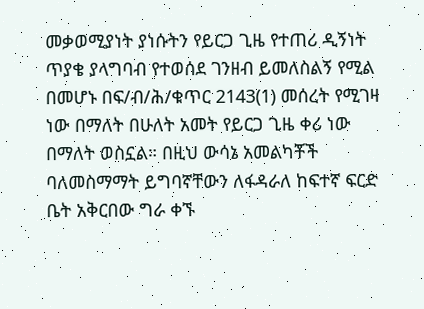መቃወሚያነት ያነሱትን የይርጋ ጊዜ የተጠሪ ዲኝነት ጥያቄ ያላግባብ የተወሰደ ገንዘብ ይመለስልኝ የሚል በመሆኑ በፍ/ብ/ሕ/ቁጥር 2143(1) መሰረት የሚገዛ ነው በማለት በሁለት አመት የይርጋ ጊዜ ቀሪ ነው በማለት ወስኗል። በዚህ ውሳኔ አመልካቾች ባለመስማማት ይግባኛቸውን ለፋዳራለ ከፍተኛ ፍርድ ቤት አቅርበው ግራ ቀኙ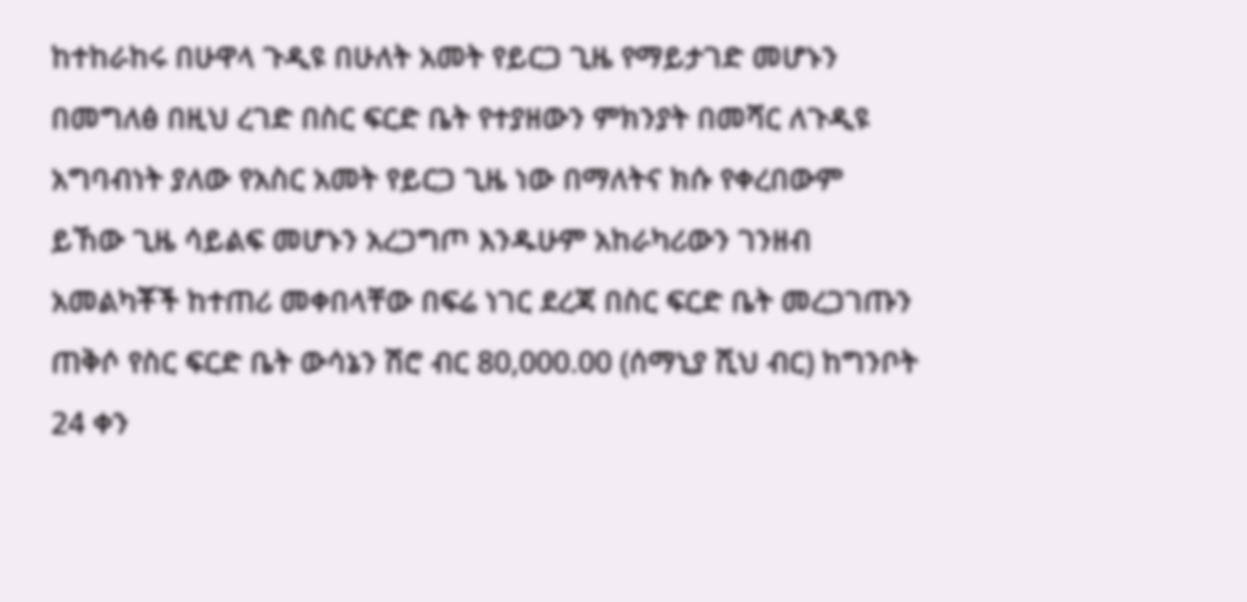ከተከራከሩ በሁዋላ ጉዲዩ በሁለት አመት የይርጋ ጊዜ የማይታገድ መሆኑን በመግለፅ በዚህ ረገድ በስር ፍርድ ቤት የተያዘውን ምክንያት በመሻር ለጉዲዩ አግባብነት ያለው የአስር አመት የይርጋ ጊዜ ነው በማለትና ክሱ የቀረበውም ይኸው ጊዜ ሳይልፍ መሆኑን አረጋግጦ እንዱሁም አከራካሪውን ገንዘብ አመልካቾች ከተጠሪ መቀበላቸው በፍሬ ነገር ደረጃ በስር ፍርድ ቤት መረጋገጡን ጠቅሶ የስር ፍርድ ቤት ውሳኔን ሽሮ ብር 80,000.00 (ሰማኒያ ሺህ ብር) ከግንቦት 24 ቀን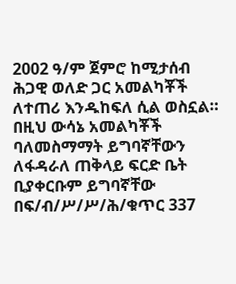2002 ዓ/ም ጀምሮ ከሚታሰብ ሕጋዊ ወለድ ጋር አመልካቾች ለተጠሪ እንዱከፍለ ሲል ወስኗል። በዚህ ውሳኔ አመልካቾች ባለመስማማት ይግባኛቸውን ለፋዳራለ ጠቅላይ ፍርድ ቤት ቢያቀርቡም ይግባኛቸው በፍ/ብ/ሥ/ሥ/ሕ/ቁጥር 337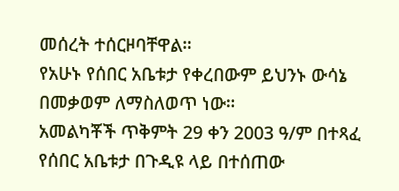መሰረት ተሰርዞባቸዋል።
የአሁኑ የሰበር አቤቱታ የቀረበውም ይህንኑ ውሳኔ በመቃወም ለማስለወጥ ነው።
አመልካቾች ጥቅምት 29 ቀን 2003 ዓ/ም በተጻፈ የሰበር አቤቱታ በጉዲዩ ላይ በተሰጠው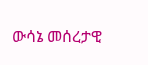ውሳኔ መሰረታዊ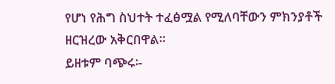የሆነ የሕግ ስህተት ተፈፅሟል የሚለባቸውን ምክንያቶች ዘርዝረው አቅርበዋል።
ይዘቱም ባጭሩ፡-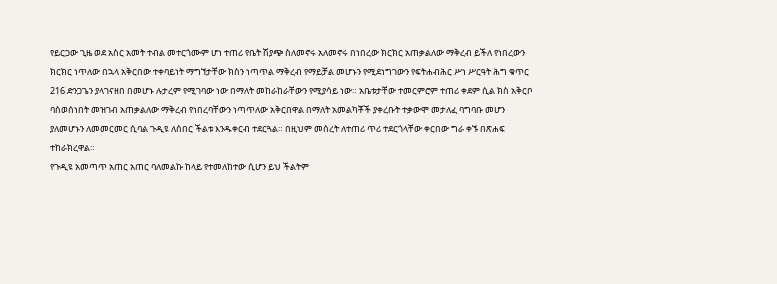የይርጋው ጊዜ ወደ አስር አመት ተብል መተርጎሙም ሆነ ተጠሪ የቤት ሽያጭ ስለመኖሩ አለመኖሩ በነበረው ክርክር አጠቃልለው ማቅረብ ይችለ የነበረውን ክርክር ነጥለው በኋላ አቅርበው ተቀባይነት ማግኘታቸው ክስን ነጣጥል ማቅረብ የማይቻል መሆኑን የሚደነግገውን የፍትሐብሕር ሥነ ሥርዓት ሕግ ቁጥር 216 ድንጋጌን ያላገናዘበ በመሆኑ ሉታረም የሚገባው ነው በማለት መከራከራቸውን የሚያሳይ ነው። አቤቱታቸው ተመርምሮም ተጠሪ ቀደም ሲል ክስ አቅርቦ ባስወሰነበት መዝገብ አጠቃልለው ማቅረብ የነበረባቸውን ነጣጥለው አቅርበዋል በማለት አመልካቾች ያቀረቡት ተቃውሞ መታለፈ ባግባቡ መሆን ያለመሆኑን ለመመርመር ሲባል ጉዲዩ ለሰበር ችልቱ እንዱቀርብ ተደርጓል። በዚህም መሰረት ለተጠሪ ጥሪ ተደርጎላቸው ቀርበው ግራ ቀኙ በጽሐፍ ተከራክረዋል።
የጉዲዩ አመጣጥ አጠር አጠር ባለመልኩ ከላይ የተመለከተው ሲሆን ይህ ችልትም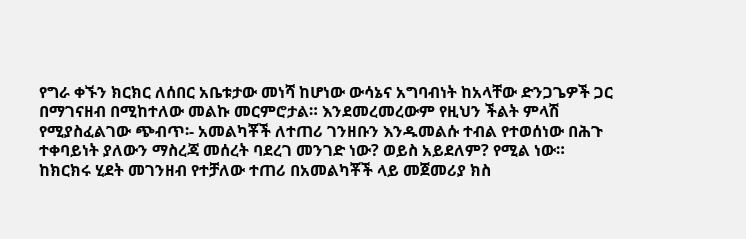የግራ ቀኙን ክርክር ለሰበር አቤቱታው መነሻ ከሆነው ውሳኔና አግባብነት ከአላቸው ድንጋጌዎች ጋር በማገናዘብ በሚከተለው መልኩ መርምሮታል። እንደመረመረውም የዚህን ችልት ምላሽ የሚያስፈልገው ጭብጥ፡- አመልካቾች ለተጠሪ ገንዘቡን እንዱመልሱ ተብል የተወሰነው በሕጉ ተቀባይነት ያለውን ማስረጃ መሰረት ባደረገ መንገድ ነው? ወይስ አይደለም? የሚል ነው።
ከክርክሩ ሂደት መገንዘብ የተቻለው ተጠሪ በአመልካቾች ላይ መጀመሪያ ክስ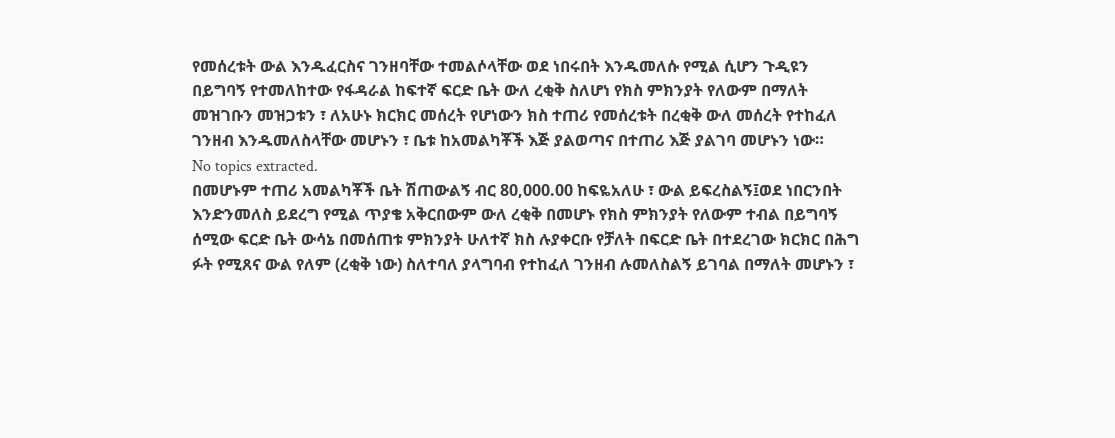የመሰረቱት ውል እንዱፈርስና ገንዘባቸው ተመልሶላቸው ወደ ነበሩበት እንዱመለሱ የሚል ሲሆን ጉዲዩን በይግባኝ የተመለከተው የፋዳራል ከፍተኛ ፍርድ ቤት ውለ ረቂቅ ስለሆነ የክስ ምክንያት የለውም በማለት መዝገቡን መዝጋቱን ፣ ለአሁኑ ክርክር መሰረት የሆነውን ክስ ተጠሪ የመሰረቱት በረቂቅ ውለ መሰረት የተከፈለ ገንዘብ እንዱመለስላቸው መሆኑን ፣ ቤቱ ከአመልካቾች እጅ ያልወጣና በተጠሪ እጅ ያልገባ መሆኑን ነው።
No topics extracted.
በመሆኑም ተጠሪ አመልካቾች ቤት ሽጠውልኝ ብር 80,000.00 ከፍዬአለሁ ፣ ውል ይፍረስልኝ፤ወደ ነበርንበት እንድንመለስ ይደረግ የሚል ጥያቄ አቅርበውም ውለ ረቂቅ በመሆኑ የክስ ምክንያት የለውም ተብል በይግባኝ ሰሚው ፍርድ ቤት ውሳኔ በመሰጠቱ ምክንያት ሁለተኛ ክስ ሉያቀርቡ የቻለት በፍርድ ቤት በተደረገው ክርክር በሕግ ፉት የሚጸና ውል የለም (ረቂቅ ነው) ስለተባለ ያላግባብ የተከፈለ ገንዘብ ሉመለስልኝ ይገባል በማለት መሆኑን ፣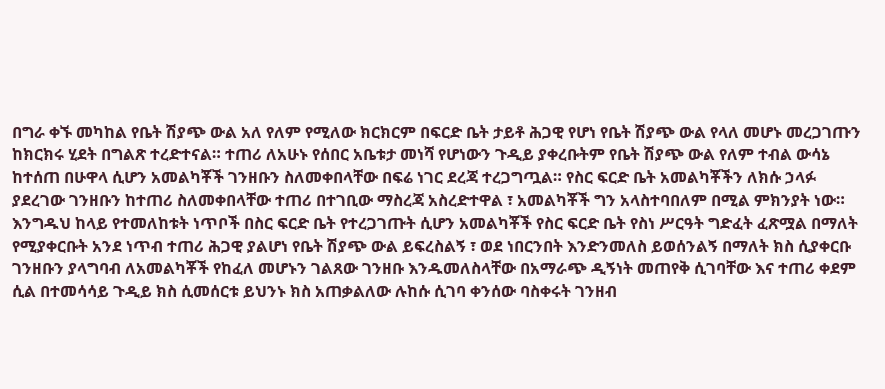በግራ ቀኙ መካከል የቤት ሽያጭ ውል አለ የለም የሚለው ክርክርም በፍርድ ቤት ታይቶ ሕጋዊ የሆነ የቤት ሽያጭ ውል የላለ መሆኑ መረጋገጡን ከክርክሩ ሂደት በግልጽ ተረድተናል። ተጠሪ ለአሁኑ የሰበር አቤቱታ መነሻ የሆነውን ጉዲይ ያቀረቡትም የቤት ሽያጭ ውል የለም ተብል ውሳኔ ከተሰጠ በሁዋላ ሲሆን አመልካቾች ገንዘቡን ስለመቀበላቸው በፍሬ ነገር ደረጃ ተረጋግጧል። የስር ፍርድ ቤት አመልካቾችን ለክሱ ኃላፉ ያደረገው ገንዘቡን ከተጠሪ ስለመቀበላቸው ተጠሪ በተገቢው ማስረጃ አስረድተዋል ፣ አመልካቾች ግን አላስተባበለም በሚል ምክንያት ነው። እንግዱህ ከላይ የተመለከቱት ነጥቦች በስር ፍርድ ቤት የተረጋገጡት ሲሆን አመልካቾች የስር ፍርድ ቤት የስነ ሥርዓት ግድፈት ፈጽሟል በማለት የሚያቀርቡት አንደ ነጥብ ተጠሪ ሕጋዊ ያልሆነ የቤት ሽያጭ ውል ይፍረስልኝ ፣ ወደ ነበርንበት እንድንመለስ ይወሰንልኝ በማለት ክስ ሲያቀርቡ ገንዘቡን ያላግባብ ለአመልካቾች የከፈለ መሆኑን ገልጸው ገንዘቡ እንዱመለስላቸው በአማራጭ ዲኝነት መጠየቅ ሲገባቸው እና ተጠሪ ቀደም ሲል በተመሳሳይ ጉዲይ ክስ ሲመሰርቱ ይህንኑ ክስ አጠቃልለው ሉከሱ ሲገባ ቀንሰው ባስቀሩት ገንዘብ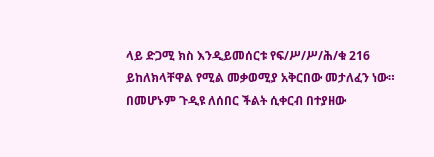ላይ ድጋሚ ክስ እንዲይመሰርቱ የፍ/ሥ/ሥ/ሕ/ቁ 216 ይከለክላቸዋል የሚል መቃወሚያ አቅርበው መታለፈን ነው። በመሆኑም ጉዲዩ ለሰበር ችልት ሲቀርብ በተያዘው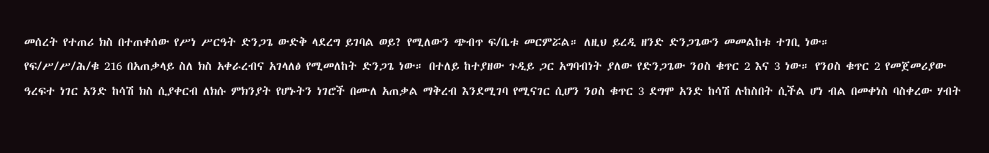መሰረት የተጠሪ ክስ በተጠቀሰው የሥነ ሥርዓት ድንጋጌ ውድቅ ላደረግ ይገባል ወይ? የሚለውን ጭብጥ ፍ/ቤቱ መርምሯል። ለዚህ ይረዲ ዘንድ ድንጋጌውን መመልከቱ ተገቢ ነው።
የፍ/ሥ/ሥ/ሕ/ቁ 216 በአጠቃላይ ስለ ክስ አቀራረብና አገላለፅ የሚመለከት ድንጋጌ ነው። በተለይ ከተያዘው ጉዲይ ጋር አግባብነት ያለው የድንጋጌው ንዐስ ቁጥር 2 እና 3 ነው። የንዐስ ቁጥር 2 የመጀመሪያው ዓረፍተ ነገር አንድ ከሳሽ ክስ ሲያቀርብ ለክሱ ምክንያት የሆኑትን ነገሮች በሙለ አጠቃል ማቅረብ እንደሚገባ የሚናገር ሲሆን ንዐስ ቁጥር 3 ደግሞ አንድ ከሳሽ ሉከስበት ሲችል ሆነ ብል በመቀነስ ባስቀረው ሃብት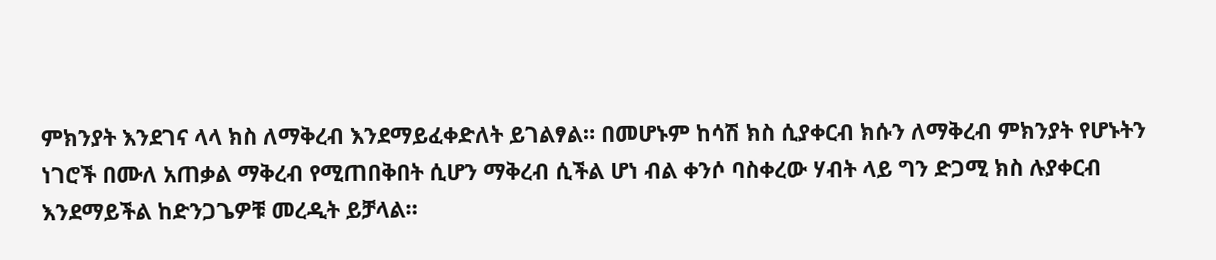ምክንያት እንደገና ላላ ክስ ለማቅረብ እንደማይፈቀድለት ይገልፃል። በመሆኑም ከሳሽ ክስ ሲያቀርብ ክሱን ለማቅረብ ምክንያት የሆኑትን ነገሮች በሙለ አጠቃል ማቅረብ የሚጠበቅበት ሲሆን ማቅረብ ሲችል ሆነ ብል ቀንሶ ባስቀረው ሃብት ላይ ግን ድጋሚ ክስ ሉያቀርብ እንደማይችል ከድንጋጌዎቹ መረዲት ይቻላል።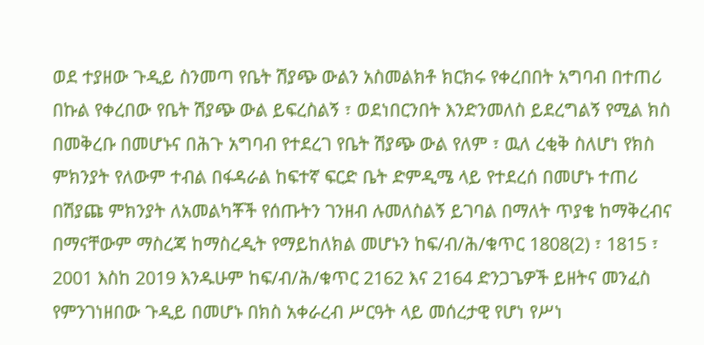ወደ ተያዘው ጉዲይ ስንመጣ የቤት ሽያጭ ውልን አስመልክቶ ክርክሩ የቀረበበት አግባብ በተጠሪ በኩል የቀረበው የቤት ሽያጭ ውል ይፍረስልኝ ፣ ወደነበርንበት እንድንመለስ ይደረግልኝ የሚል ክስ በመቅረቡ በመሆኑና በሕጉ አግባብ የተደረገ የቤት ሽያጭ ውል የለም ፣ ዉለ ረቂቅ ስለሆነ የክስ ምክንያት የለውም ተብል በፋዳራል ከፍተኛ ፍርድ ቤት ድምዲሜ ላይ የተደረሰ በመሆኑ ተጠሪ በሽያጩ ምክንያት ለአመልካቾች የሰጡትን ገንዘብ ሉመለስልኝ ይገባል በማለት ጥያቄ ከማቅረብና በማናቸውም ማስረጃ ከማስረዲት የማይከለክል መሆኑን ከፍ/ብ/ሕ/ቁጥር 1808(2) ፣ 1815 ፣ 2001 እስከ 2019 እንዱሁም ከፍ/ብ/ሕ/ቁጥር 2162 እና 2164 ድንጋጌዎች ይዘትና መንፈስ የምንገነዘበው ጉዲይ በመሆኑ በክስ አቀራረብ ሥርዓት ላይ መሰረታዊ የሆነ የሥነ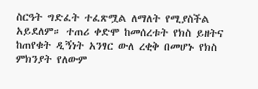ስርዓት ግድፈት ተፈጽሟል ለማለት የሚያስችል አይደለም። ተጠሪ ቀድሞ ከመሰረቱት የክስ ይዘትና ከጠየቁት ዲኝነት አንፃር ውለ ረቂቅ በመሆኑ የክስ ምክንያት የለውም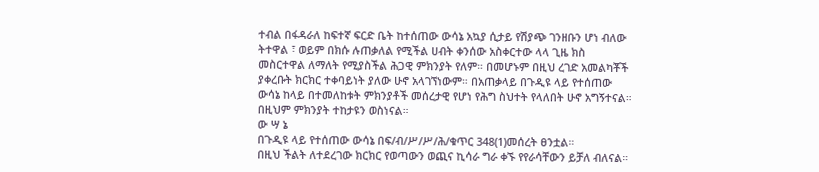ተብል በፋዳራለ ከፍተኛ ፍርድ ቤት ከተሰጠው ውሳኔ አኳያ ሲታይ የሽያጭ ገንዘቡን ሆነ ብለው ትተዋል ፣ ወይም በክሱ ሉጠቃለል የሚችል ሀብት ቀንሰው አስቀርተው ላላ ጊዜ ክስ መስርተዋል ለማለት የሚያስችል ሕጋዊ ምክንያት የለም። በመሆኑም በዚህ ረገድ አመልካቾች ያቀረቡት ክርክር ተቀባይነት ያለው ሁኖ አላገኘነውም። በአጠቃላይ በጉዲዩ ላይ የተሰጠው ውሳኔ ከላይ በተመለከቱት ምክንያቶች መሰረታዊ የሆነ የሕግ ስህተት የላለበት ሁኖ አግኝተናል። በዚህም ምክንያት ተከታዩን ወስነናል።
ው ሣ ኔ
በጉዲዩ ላይ የተሰጠው ውሳኔ በፍ/ብ/ሥ/ሥ/ሕ/ቁጥር 348(1)መሰረት ፀንቷል።
በዚህ ችልት ለተደረገው ክርክር የወጣውን ወጪና ኪሳራ ግራ ቀኙ የየራሳቸውን ይቻለ ብለናል።